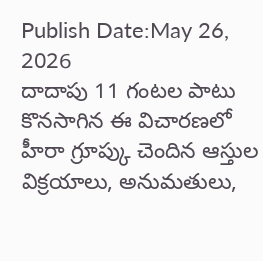Publish Date:May 26, 2026
దాదాపు 11 గంటల పాటు కొనసాగిన ఈ విచారణలో హీరా గ్రూప్కు చెందిన ఆస్తుల విక్రయాలు, అనుమతులు,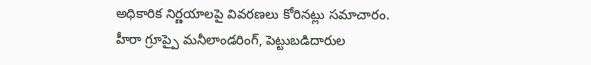అధికారిక నిర్ణయాలపై వివరణలు కోరినట్లు సమాచారం. హీరా గ్రూప్పై మనీలాండరింగ్, పెట్టుబడిదారుల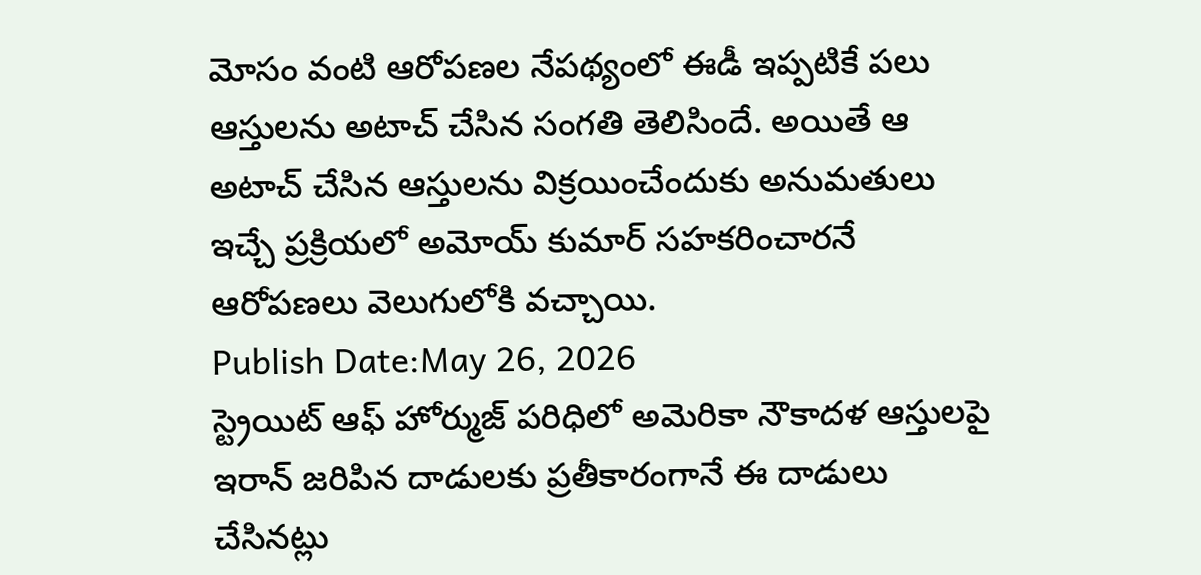మోసం వంటి ఆరోపణల నేపథ్యంలో ఈడీ ఇప్పటికే పలు ఆస్తులను అటాచ్ చేసిన సంగతి తెలిసిందే. అయితే ఆ అటాచ్ చేసిన ఆస్తులను విక్రయించేందుకు అనుమతులు ఇచ్చే ప్రక్రియలో అమోయ్ కుమార్ సహకరించారనే ఆరోపణలు వెలుగులోకి వచ్చాయి.
Publish Date:May 26, 2026
స్ట్రెయిట్ ఆఫ్ హోర్ముజ్ పరిధిలో అమెరికా నౌకాదళ ఆస్తులపై ఇరాన్ జరిపిన దాడులకు ప్రతీకారంగానే ఈ దాడులు చేసినట్లు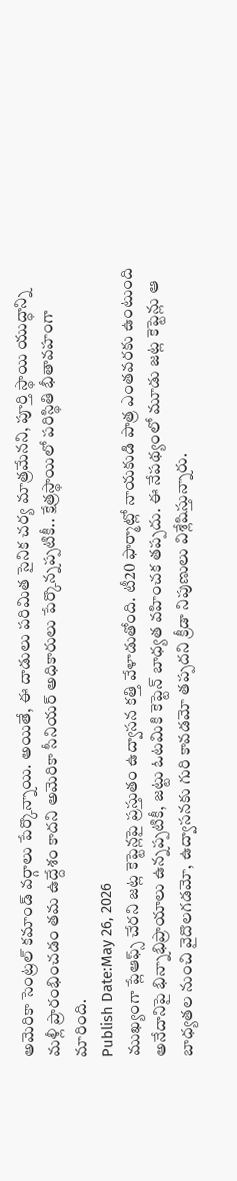అమెరికా సెంట్రల్ కమాండ్ వర్గాలు పేర్కొన్నాయి. అయితే, ఈ దాడులు పరిమిత సైనిక చర్య మాత్రమేనని, పూర్తి స్థాయి యుద్ధాన్ని మళ్లీ ప్రారంభించడం తమ ఉద్దేశం కాదని అమెరికా సీనియర్ అధికారులు పేర్కొన్నప్పటికీ.. క్షేత్రస్థాయిలో పరిస్థితి భీతావహంగా మారింది.
Publish Date:May 26, 2026
ముఖ్యంగా ప్లేఆఫ్స్ చేరని జట్ల కెప్టెన్లపై ప్రస్తుతం ఉద్వాసన కత్తి వేళాడుతోంది. టీ20 ఫార్మాట్లో నాయకుడి పాత్ర ఎంతవరకు ఉంటుంది అనేదానిపై భిన్నాభిప్రాయాలు ఉన్నప్పటికీ, జట్టు ఓటమికి కెప్టెన్ బాధ్యత వహించక తప్పదు. ఈ నేపథ్యంలో మూడు జట్ల కెప్టెన్లు ఆ బాధ్యతల నుంచి వైదొలగడమో, ఉద్వాసనకు గురి కావడమో తప్పదని క్రీడా నిపుణులు విశ్లేషిస్తున్నారు.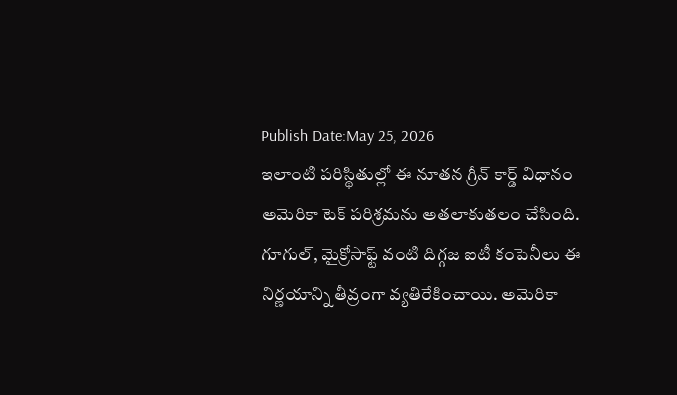Publish Date:May 25, 2026
ఇలాంటి పరిస్థితుల్లో ఈ నూతన గ్రీన్ కార్డ్ విధానం అమెరికా టెక్ పరిశ్రమను అతలాకుతలం చేసింది. గూగుల్, మైక్రోసాఫ్ట్ వంటి దిగ్గజ ఐటీ కంపెనీలు ఈ నిర్ణయాన్ని తీవ్రంగా వ్యతిరేకించాయి. అమెరికా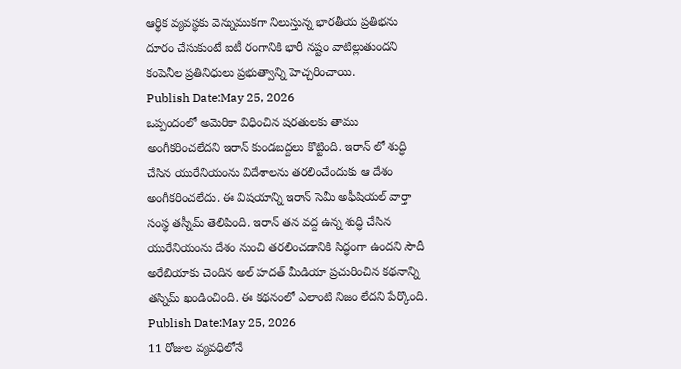ఆర్థిక వ్యవస్థకు వెన్నుముకగా నిలుస్తున్న భారతీయ ప్రతిభను దూరం చేసుకుంటే ఐటీ రంగానికి భారీ నష్టం వాటిల్లుతుందని కంపెనీల ప్రతినిధులు ప్రభుత్వాన్ని హెచ్చరించాయి.
Publish Date:May 25, 2026
ఒప్పందంలో అమెరికా విధించిన షరతులకు తాము అంగీకరించలేదని ఇరాన్ కుండబద్దలు కొట్టింది. ఇరాన్ లో శుద్ధి చేసిన యురేనియంను విదేశాలను తరలించేందుకు ఆ దేశం అంగీకరించలేదు. ఈ విషయాన్ని ఇరాన్ సెమీ అఫీషియల్ వార్తా సంస్థ తస్నీమ్ తెలిపింది. ఇరాన్ తన వద్ద ఉన్న శుద్ధి చేసిన యురేనియంను దేశం నుంచి తరలించడానికి సిద్ధంగా ఉందని సౌదీ అరేబియాకు చెందిన అల్ హదత్ మీడియా ప్రచురించిన కథనాన్ని తస్నిమ్ ఖండించింది. ఈ కథనంలో ఎలాంటి నిజం లేదని పేర్కొంది.
Publish Date:May 25, 2026
11 రోజుల వ్యవధిలోనే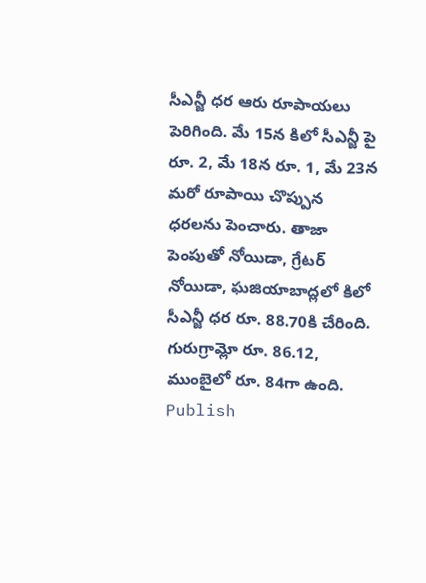సీఎన్జీ ధర ఆరు రూపాయలు పెరిగింది. మే 15న కిలో సీఎన్జీ పై రూ. 2, మే 18న రూ. 1, మే 23న మరో రూపాయి చొప్పున ధరలను పెంచారు. తాజా పెంపుతో నోయిడా, గ్రేటర్ నోయిడా, ఘజియాబాద్లలో కిలో సీఎన్జీ ధర రూ. 88.70కి చేరింది. గురుగ్రామ్లో రూ. 86.12, ముంబైలో రూ. 84గా ఉంది.
Publish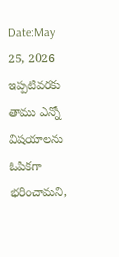Date:May 25, 2026
ఇప్పటివరకు తాము ఎన్నో విషయాలను ఓపికగా భరించామని,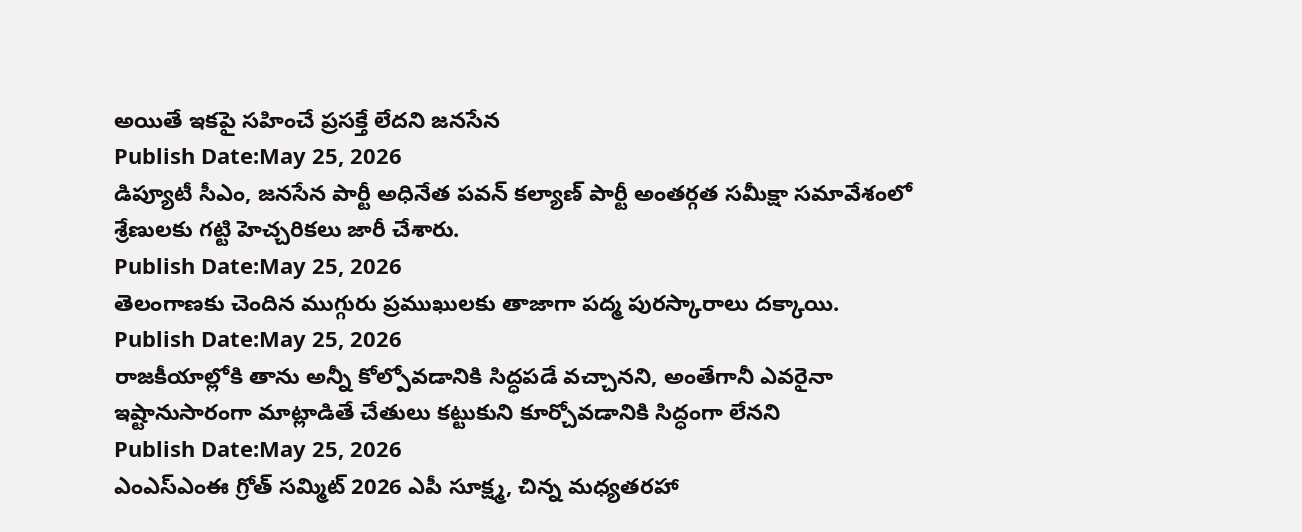అయితే ఇకపై సహించే ప్రసక్తే లేదని జనసేన
Publish Date:May 25, 2026
డిప్యూటీ సీఎం, జనసేన పార్టీ అధినేత పవన్ కల్యాణ్ పార్టీ అంతర్గత సమీక్షా సమావేశంలో శ్రేణులకు గట్టి హెచ్చరికలు జారీ చేశారు.
Publish Date:May 25, 2026
తెలంగాణకు చెందిన ముగ్గురు ప్రముఖులకు తాజాగా పద్మ పురస్కారాలు దక్కాయి.
Publish Date:May 25, 2026
రాజకీయాల్లోకి తాను అన్నీ కోల్పోవడానికి సిద్ధపడే వచ్చానని, అంతేగానీ ఎవరైనా ఇష్టానుసారంగా మాట్లాడితే చేతులు కట్టుకుని కూర్చోవడానికి సిద్ధంగా లేనని
Publish Date:May 25, 2026
ఎంఎస్ఎంఈ గ్రోత్ సమ్మిట్ 2026 ఎపీ సూక్ష్మ, చిన్న మధ్యతరహా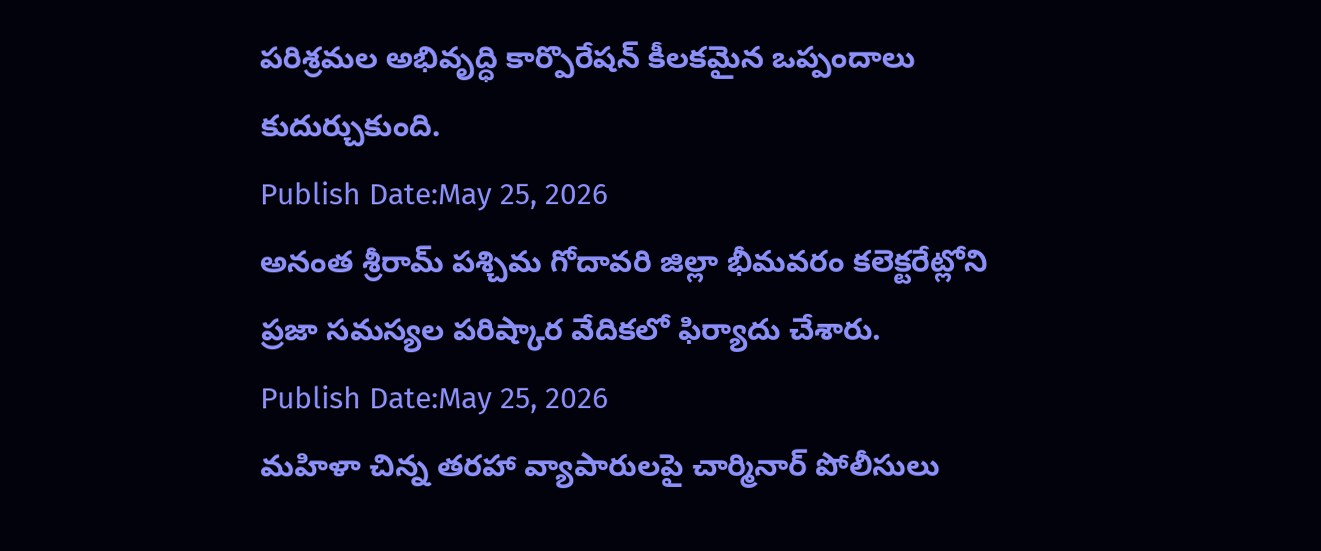పరిశ్రమల అభివృద్ధి కార్పొరేషన్ కీలకమైన ఒప్పందాలు కుదుర్చుకుంది.
Publish Date:May 25, 2026
అనంత శ్రీరామ్ పశ్చిమ గోదావరి జిల్లా భీమవరం కలెక్టరేట్లోని ప్రజా సమస్యల పరిష్కార వేదికలో ఫిర్యాదు చేశారు.
Publish Date:May 25, 2026
మహిళా చిన్న తరహా వ్యాపారులపై చార్మినార్ పోలీసులు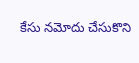కేసు నమోదు చేసుకొని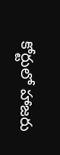కోర్టులో హాజరు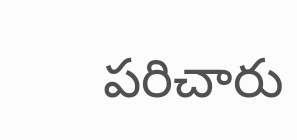పరిచారు